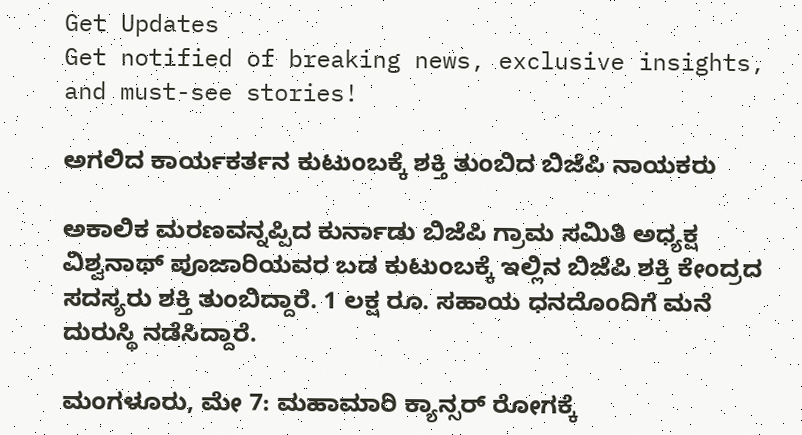Get Updates
Get notified of breaking news, exclusive insights, and must-see stories!

ಅಗಲಿದ ಕಾರ್ಯಕರ್ತನ ಕುಟುಂಬಕ್ಕೆ ಶಕ್ತಿ ತುಂಬಿದ ಬಿಜೆಪಿ ನಾಯಕರು

ಅಕಾಲಿಕ ಮರಣವನ್ನಪ್ಪಿದ ಕುರ್ನಾಡು ಬಿಜೆಪಿ ಗ್ರಾಮ ಸಮಿತಿ ಅಧ್ಯಕ್ಷ ವಿಶ್ವನಾಥ್ ಪೂಜಾರಿಯವರ ಬಡ ಕುಟುಂಬಕ್ಕೆ ಇಲ್ಲಿನ ಬಿಜೆಪಿ ಶಕ್ತಿ ಕೇಂದ್ರದ ಸದಸ್ಯರು ಶಕ್ತಿ ತುಂಬಿದ್ದಾರೆ. 1 ಲಕ್ಷ ರೂ. ಸಹಾಯ ಧನದೊಂದಿಗೆ ಮನೆ ದುರುಸ್ಥಿ ನಡೆಸಿದ್ದಾರೆ.

ಮಂಗಳೂರು, ಮೇ 7: ಮಹಾಮಾರಿ ಕ್ಯಾನ್ಸರ್ ರೋಗಕ್ಕೆ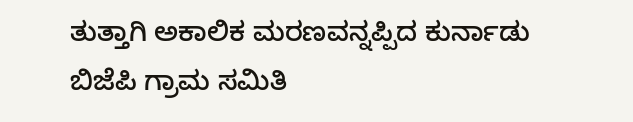ತುತ್ತಾಗಿ ಅಕಾಲಿಕ ಮರಣವನ್ನಪ್ಪಿದ ಕುರ್ನಾಡು ಬಿಜೆಪಿ ಗ್ರಾಮ ಸಮಿತಿ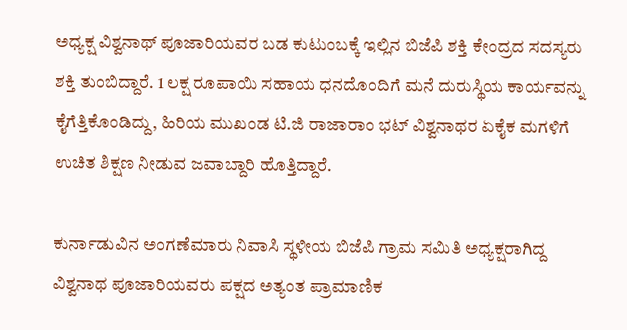ಅಧ್ಯಕ್ಷ ವಿಶ್ವನಾಥ್ ಪೂಜಾರಿಯವರ ಬಡ ಕುಟುಂಬಕ್ಕೆ ಇಲ್ಲಿನ ಬಿಜೆಪಿ ಶಕ್ತಿ ಕೇಂದ್ರದ ಸದಸ್ಯರು ಶಕ್ತಿ ತುಂಬಿದ್ದಾರೆ. 1 ಲಕ್ಷ ರೂಪಾಯಿ ಸಹಾಯ ಧನದೊಂದಿಗೆ ಮನೆ ದುರುಸ್ಥಿಯ ಕಾರ್ಯವನ್ನು ಕೈಗೆತ್ತಿಕೊಂಡಿದ್ದು, ಹಿರಿಯ ಮುಖಂಡ ಟಿ.ಜಿ ರಾಜಾರಾಂ ಭಟ್ ವಿಶ್ವನಾಥರ ಏಕೈಕ ಮಗಳಿಗೆ ಉಚಿತ ಶಿಕ್ಷಣ ನೀಡುವ ಜವಾಬ್ದಾರಿ ಹೊತ್ತಿದ್ದಾರೆ.

ಕುರ್ನಾಡುವಿನ ಅಂಗಣೆಮಾರು ನಿವಾಸಿ ಸ್ಥಳೀಯ ಬಿಜೆಪಿ ಗ್ರಾಮ ಸಮಿತಿ ಅಧ್ಯಕ್ಷರಾಗಿದ್ದ ವಿಶ್ವನಾಥ ಪೂಜಾರಿಯವರು ಪಕ್ಷದ ಅತ್ಯಂತ ಪ್ರಾಮಾಣಿಕ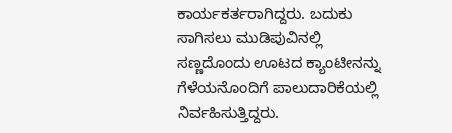ಕಾರ್ಯಕರ್ತರಾಗಿದ್ದರು. ಬದುಕು ಸಾಗಿಸಲು ಮುಡಿಪುವಿನಲ್ಲಿ ಸಣ್ಣದೊಂದು ಊಟದ ಕ್ಯಾಂಟೀನನ್ನು ಗೆಳೆಯನೊಂದಿಗೆ ಪಾಲುದಾರಿಕೆಯಲ್ಲಿ ನಿರ್ವಹಿಸುತ್ತಿದ್ದರು.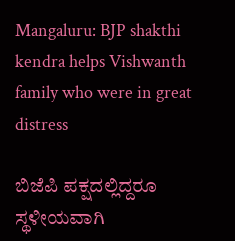Mangaluru: BJP shakthi kendra helps Vishwanth family who were in great distress

ಬಿಜೆಪಿ ಪಕ್ಷದಲ್ಲಿದ್ದರೂ ಸ್ಥಳೀಯವಾಗಿ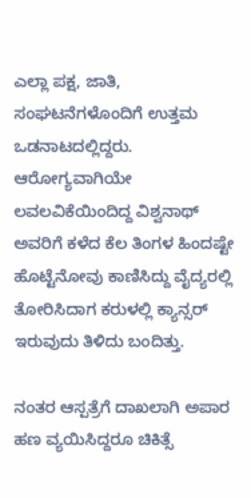ಎಲ್ಲಾ ಪಕ್ಷ, ಜಾತಿ, ಸಂಘಟನೆಗಳೊಂದಿಗೆ ಉತ್ತಮ ಒಡನಾಟದಲ್ಲಿದ್ದರು. ಆರೋಗ್ಯವಾಗಿಯೇ ಲವಲವಿಕೆಯಿಂದಿದ್ದ ವಿಶ್ವನಾಥ್ ಅವರಿಗೆ ಕಳೆದ ಕೆಲ ತಿಂಗಳ ಹಿಂದಷ್ಟೇ ಹೊಟ್ಟೆನೋವು ಕಾಣಿಸಿದ್ದು ವೈದ್ಯರಲ್ಲಿ ತೋರಿಸಿದಾಗ ಕರುಳಲ್ಲಿ ಕ್ಯಾನ್ಸರ್ ಇರುವುದು ತಿಳಿದು ಬಂದಿತ್ತು.

ನಂತರ ಆಸ್ಪತ್ರೆಗೆ ದಾಖಲಾಗಿ ಅಪಾರ ಹಣ ವ್ಯಯಿಸಿದ್ದರೂ ಚಿಕಿತ್ಸೆ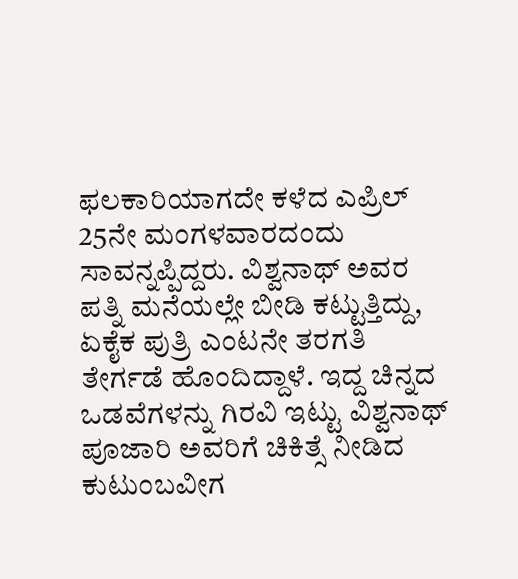ಫಲಕಾರಿಯಾಗದೇ ಕಳೆದ ಎಪ್ರಿಲ್ 25ನೇ ಮಂಗಳವಾರದಂದು ಸಾವನ್ನಪ್ಪಿದ್ದರು. ವಿಶ್ವನಾಥ್ ಅವರ ಪತ್ನಿ ಮನೆಯಲ್ಲೇ ಬೀಡಿ ಕಟ್ಟುತ್ತಿದ್ದು, ಏಕೈಕ ಪುತ್ರಿ ಎಂಟನೇ ತರಗತಿ ತೇರ್ಗಡೆ ಹೊಂದಿದ್ದಾಳೆ. ಇದ್ದ ಚಿನ್ನದ ಒಡವೆಗಳನ್ನು ಗಿರವಿ ಇಟ್ಟು ವಿಶ್ವನಾಥ್ ಪೂಜಾರಿ ಅವರಿಗೆ ಚಿಕಿತ್ಸೆ ನೀಡಿದ ಕುಟುಂಬವೀಗ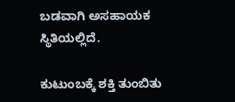ಬಡವಾಗಿ ಅಸಹಾಯಕ ಸ್ಥಿತಿಯಲ್ಲಿದೆ.

ಕುಟುಂಬಕ್ಕೆ ಶಕ್ತಿ ತುಂಬಿತು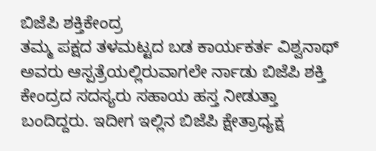ಬಿಜೆಪಿ ಶಕ್ತಿಕೇಂದ್ರ
ತಮ್ಮ ಪಕ್ಷದ ತಳಮಟ್ಟದ ಬಡ ಕಾರ್ಯಕರ್ತ ವಿಶ್ವನಾಥ್ ಅವರು ಆಸ್ಪತ್ರೆಯಲ್ಲಿರುವಾಗಲೇ ರ್ನಾಡು ಬಿಜೆಪಿ ಶಕ್ತಿ ಕೇಂದ್ರದ ಸದಸ್ಯರು ಸಹಾಯ ಹಸ್ತ ನೀಡುತ್ತಾ ಬಂದಿದ್ದರು. ಇದೀಗ ಇಲ್ಲಿನ ಬಿಜೆಪಿ ಕ್ಷೇತ್ರಾಧ್ಯಕ್ಷ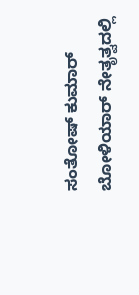ಸಂತೋಷ್ ಕುಮಾರ್ ಬೋಳಿಯಾರ್ ನೇತೃತ್ವದಲ್ಲಿ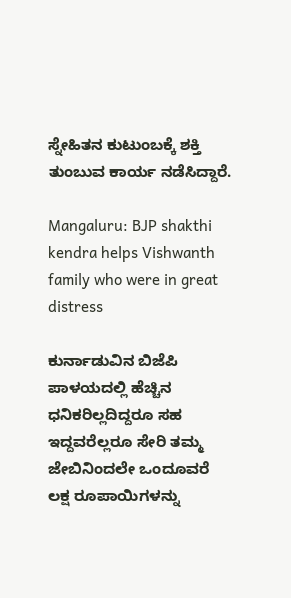ಸ್ನೇಹಿತನ ಕುಟುಂಬಕ್ಕೆ ಶಕ್ತಿ ತುಂಬುವ ಕಾರ್ಯ ನಡೆಸಿದ್ದಾರೆ.

Mangaluru: BJP shakthi kendra helps Vishwanth family who were in great distress

ಕುರ್ನಾಡುವಿನ ಬಿಜೆಪಿ ಪಾಳಯದಲ್ಲಿ ಹೆಚ್ಚಿನ ಧನಿಕರಿಲ್ಲದಿದ್ದರೂ ಸಹ ಇದ್ದವರೆಲ್ಲರೂ ಸೇರಿ ತಮ್ಮ ಜೇಬಿನಿಂದಲೇ ಒಂದೂವರೆ ಲಕ್ಷ ರೂಪಾಯಿಗಳನ್ನು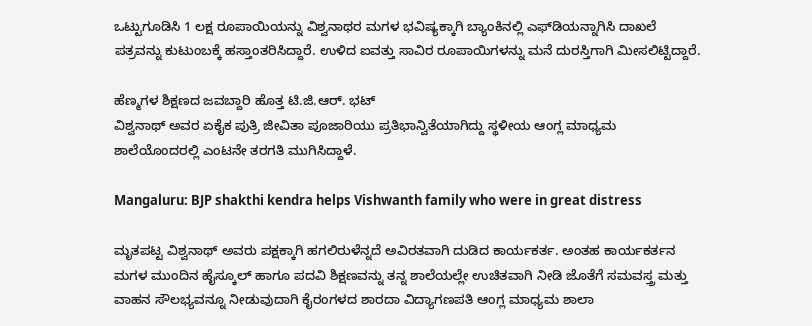ಒಟ್ಟುಗೂಡಿಸಿ 1 ಲಕ್ಷ ರೂಪಾಯಿಯನ್ನು ವಿಶ್ವನಾಥರ ಮಗಳ ಭವಿಷ್ಯಕ್ಕಾಗಿ ಬ್ಯಾಂಕಿನಲ್ಲಿ ಎಫ್‍ಡಿಯನ್ನಾಗಿಸಿ ದಾಖಲೆ ಪತ್ರವನ್ನು ಕುಟುಂಬಕ್ಕೆ ಹಸ್ತಾಂತರಿಸಿದ್ದಾರೆ. ಉಳಿದ ಐವತ್ತು ಸಾವಿರ ರೂಪಾಯಿಗಳನ್ನು ಮನೆ ದುರಸ್ತಿಗಾಗಿ ಮೀಸಲಿಟ್ಟಿದ್ದಾರೆ.

ಹೆಣ್ಮಗಳ ಶಿಕ್ಷಣದ ಜವಬ್ದಾರಿ ಹೊತ್ತ ಟಿ.ಜಿ.ಆರ್. ಭಟ್
ವಿಶ್ವನಾಥ್ ಅವರ ಏಕೈಕ ಪುತ್ರಿ ಜೀವಿತಾ ಪೂಜಾರಿಯು ಪ್ರತಿಭಾನ್ವಿತೆಯಾಗಿದ್ದು ಸ್ಥಳೀಯ ಆಂಗ್ಲ ಮಾಧ್ಯಮ ಶಾಲೆಯೊಂದರಲ್ಲಿ ಎಂಟನೇ ತರಗತಿ ಮುಗಿಸಿದ್ದಾಳೆ.

Mangaluru: BJP shakthi kendra helps Vishwanth family who were in great distress

ಮೃತಪಟ್ಟ ವಿಶ್ವನಾಥ್ ಅವರು ಪಕ್ಷಕ್ಕಾಗಿ ಹಗಲಿರುಳೆನ್ನದೆ ಅವಿರತವಾಗಿ ದುಡಿದ ಕಾರ್ಯಕರ್ತ. ಅಂತಹ ಕಾರ್ಯಕರ್ತನ ಮಗಳ ಮುಂದಿನ ಹೈಸ್ಕೂಲ್ ಹಾಗೂ ಪದವಿ ಶಿಕ್ಷಣವನ್ನು ತನ್ನ ಶಾಲೆಯಲ್ಲೇ ಉಚಿತವಾಗಿ ನೀಡಿ ಜೊತೆಗೆ ಸಮವಸ್ತ್ರ ಮತ್ತು ವಾಹನ ಸೌಲಭ್ಯವನ್ನೂ ನೀಡುವುದಾಗಿ ಕೈರಂಗಳದ ಶಾರದಾ ವಿದ್ಯಾಗಣಪತಿ ಆಂಗ್ಲ ಮಾಧ್ಯಮ ಶಾಲಾ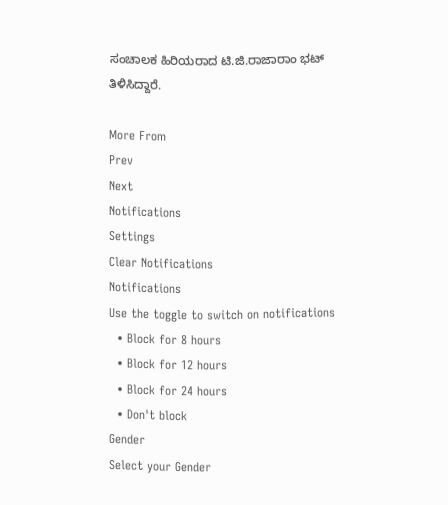ಸಂಚಾಲಕ ಹಿರಿಯರಾದ ಟಿ.ಜಿ.ರಾಜಾರಾಂ ಭಟ್ ತಿಳಿಸಿದ್ದಾರೆ.

More From
Prev
Next
Notifications
Settings
Clear Notifications
Notifications
Use the toggle to switch on notifications
  • Block for 8 hours
  • Block for 12 hours
  • Block for 24 hours
  • Don't block
Gender
Select your Gender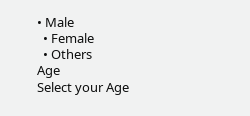• Male
  • Female
  • Others
Age
Select your Age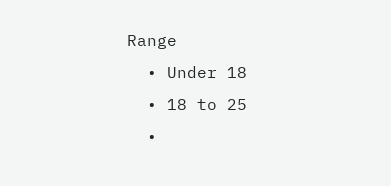Range
  • Under 18
  • 18 to 25
  •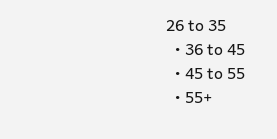26 to 35
  • 36 to 45
  • 45 to 55
  • 55+